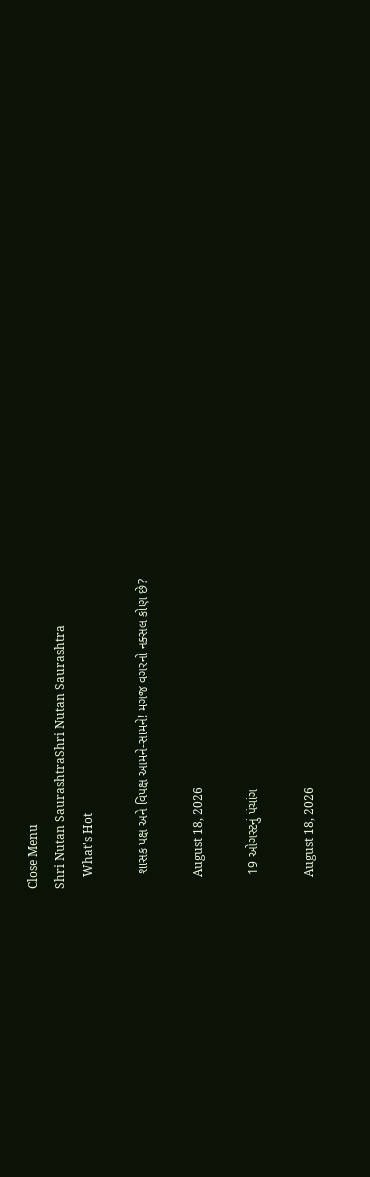Close Menu
Shri Nutan SaurashtraShri Nutan Saurashtra
    What's Hot

    શાસક પક્ષ અને વિપક્ષ આમને-સામને! મગજ વગરનો નક્સલ કોણ છે?

    August 18, 2026

    19 ઓગસ્ટનું પંચાંગ

    August 18, 2026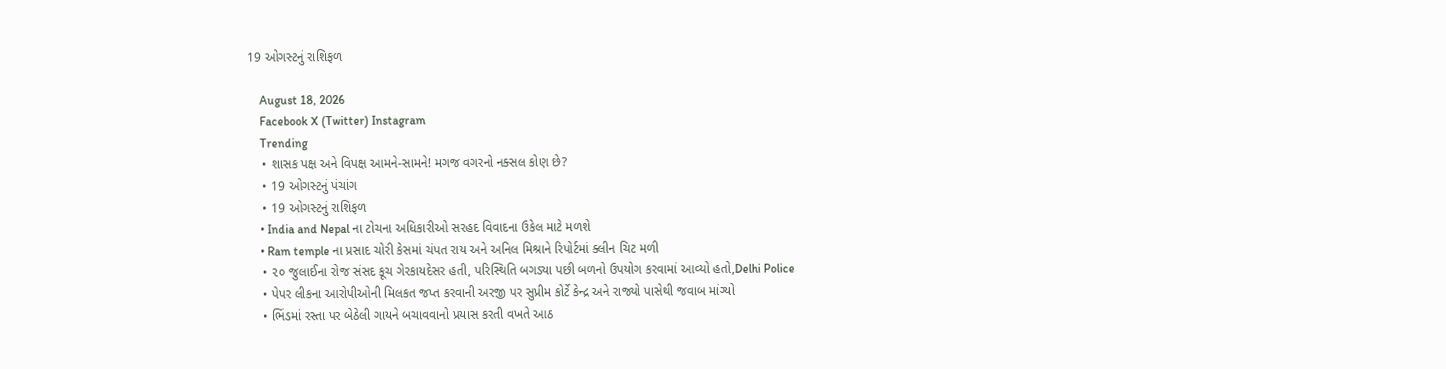19 ઓગસ્ટનું રાશિફળ

    August 18, 2026
    Facebook X (Twitter) Instagram
    Trending
    • શાસક પક્ષ અને વિપક્ષ આમને-સામને! મગજ વગરનો નક્સલ કોણ છે?
    • 19 ઓગસ્ટનું પંચાંગ
    • 19 ઓગસ્ટનું રાશિફળ
    • India and Nepal ના ટોચના અધિકારીઓ સરહદ વિવાદના ઉકેલ માટે મળશે
    • Ram temple ના પ્રસાદ ચોરી કેસમાં ચંપત રાય અને અનિલ મિશ્રાને રિપોર્ટમાં ક્લીન ચિટ મળી
    • ૨૦ જુલાઈના રોજ સંસદ કૂચ ગેરકાયદેસર હતી, પરિસ્થિતિ બગડ્યા પછી બળનો ઉપયોગ કરવામાં આવ્યો હતો,Delhi Police
    • પેપર લીકના આરોપીઓની મિલકત જપ્ત કરવાની અરજી પર સુપ્રીમ કોર્ટે કેન્દ્ર અને રાજ્યો પાસેથી જવાબ માંગ્યો
    • ભિંડમાં રસ્તા પર બેઠેલી ગાયને બચાવવાનો પ્રયાસ કરતી વખતે આઠ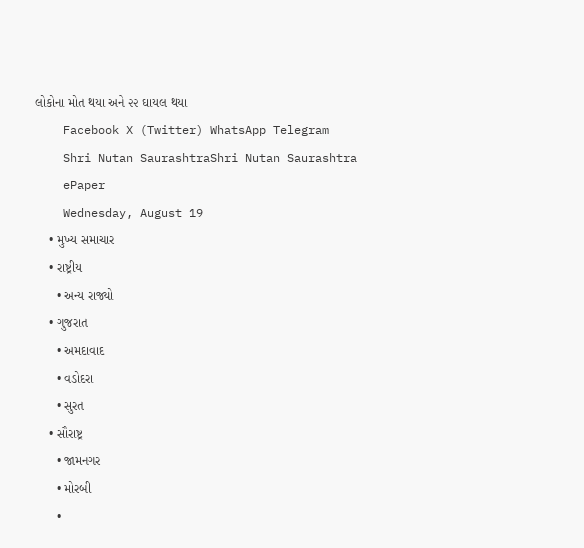લોકોના મોત થયા અને ૨૨ ઘાયલ થયા
    Facebook X (Twitter) WhatsApp Telegram
    Shri Nutan SaurashtraShri Nutan Saurashtra
    ePaper
    Wednesday, August 19
    • મુખ્ય સમાચાર
    • રાષ્ટ્રીય
      • અન્ય રાજ્યો
    • ગુજરાત
      • અમદાવાદ
      • વડોદરા
      • સુરત
    • સૌરાષ્ટ્ર
      • જામનગર
      • મોરબી
      •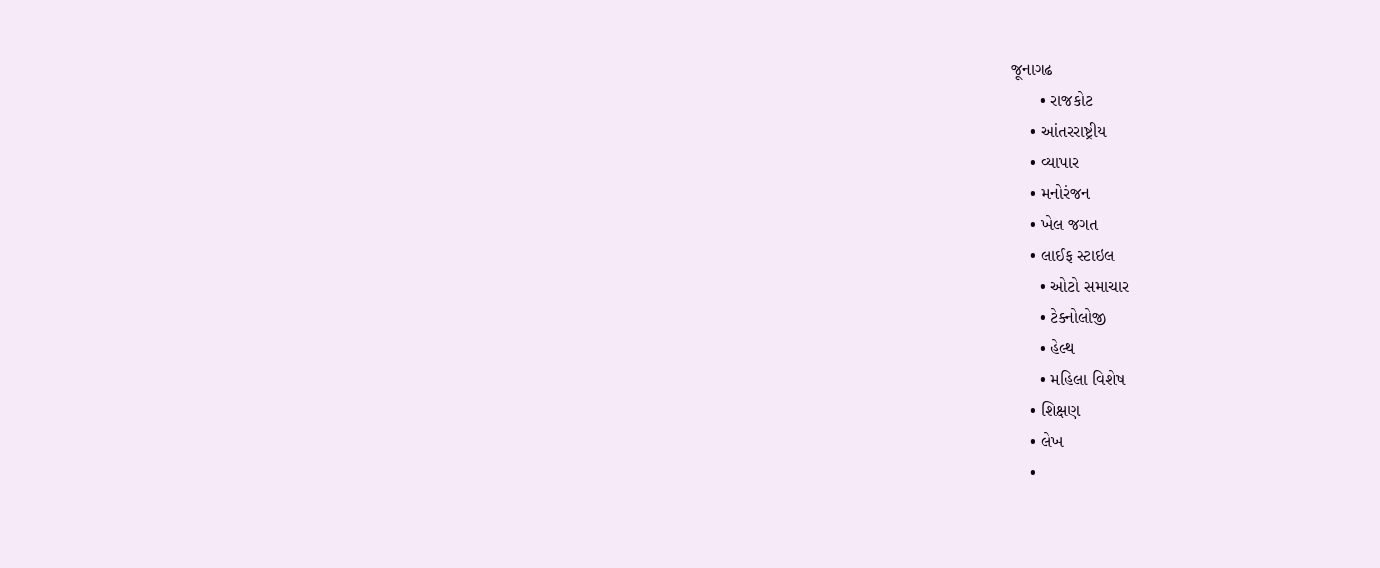જૂનાગઢ
      • રાજકોટ
    • આંતરરાષ્ટ્રીય
    • વ્યાપાર
    • મનોરંજન
    • ખેલ જગત
    • લાઈફ સ્ટાઇલ
      • ઓટો સમાચાર
      • ટેક્નોલોજી
      • હેલ્થ
      • મહિલા વિશેષ
    • શિક્ષણ
    • લેખ
    •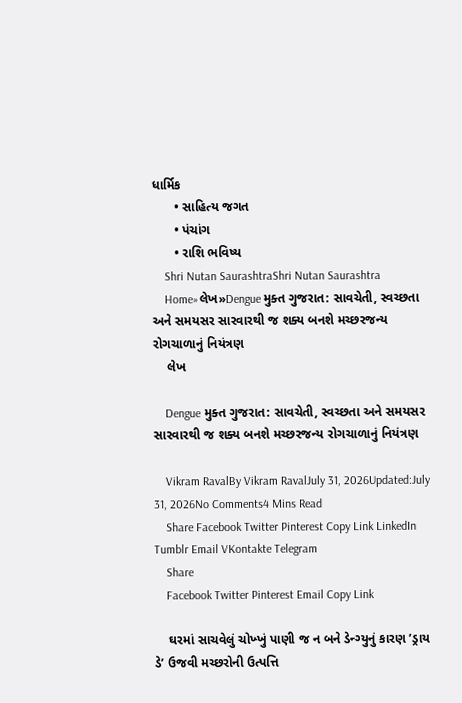ધાર્મિક
      • સાહિત્ય જગત
      • પંચાંગ
      • રાશિ ભવિષ્ય
    Shri Nutan SaurashtraShri Nutan Saurashtra
    Home»લેખ»Dengue મુક્ત ગુજરાત: સાવચેતી, સ્વચ્છતા અને સમયસર સારવારથી જ શક્ય બનશે મચ્છરજન્ય રોગચાળાનું નિયંત્રણ
    લેખ

    Dengue મુક્ત ગુજરાત: સાવચેતી, સ્વચ્છતા અને સમયસર સારવારથી જ શક્ય બનશે મચ્છરજન્ય રોગચાળાનું નિયંત્રણ

    Vikram RavalBy Vikram RavalJuly 31, 2026Updated:July 31, 2026No Comments4 Mins Read
    Share Facebook Twitter Pinterest Copy Link LinkedIn Tumblr Email VKontakte Telegram
    Share
    Facebook Twitter Pinterest Email Copy Link

    ઘરમાં સાચવેલું ચોખ્ખું પાણી જ ન બને ડેન્ગ્યુનું કારણ ’ડ્રાય ડે’ ઉજવી મચ્છરોની ઉત્પત્તિ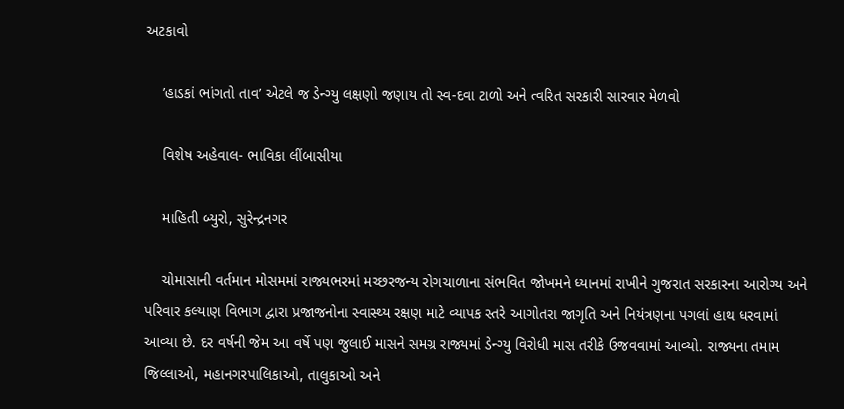અટકાવો

    ’હાડકાં ભાંગતો તાવ’ એટલે જ ડેન્ગ્યુ લક્ષણો જણાય તો સ્વ-દવા ટાળો અને ત્વરિત સરકારી સારવાર મેળવો

    વિશેષ અહેવાલ- ભાવિકા લીંબાસીયા

    માહિતી બ્યુરો, સુરેન્દ્રનગર

    ચોમાસાની વર્તમાન મોસમમાં રાજ્યભરમાં મચ્છરજન્ય રોગચાળાના સંભવિત જોખમને ધ્યાનમાં રાખીને ગુજરાત સરકારના આરોગ્ય અને પરિવાર કલ્યાણ વિભાગ દ્વારા પ્રજાજનોના સ્વાસ્થ્ય રક્ષણ માટે વ્યાપક સ્તરે આગોતરા જાગૃતિ અને નિયંત્રણના પગલાં હાથ ધરવામાં આવ્યા છે. દર વર્ષની જેમ આ વર્ષે પણ જુલાઈ માસને સમગ્ર રાજ્યમાં ડેન્ગ્યુ વિરોધી માસ તરીકે ઉજવવામાં આવ્યો. રાજ્યના તમામ જિલ્લાઓ, મહાનગરપાલિકાઓ, તાલુકાઓ અને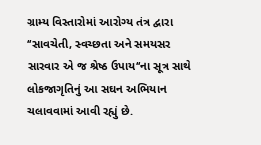ગ્રામ્ય વિસ્તારોમાં આરોગ્ય તંત્ર દ્વારા ‘‘સાવચેતી, સ્વચ્છતા અને સમયસર સારવાર એ જ શ્રેષ્ઠ ઉપાય‘‘ના સૂત્ર સાથે લોકજાગૃતિનું આ સઘન અભિયાન ચલાવવામાં આવી રહ્યું છે.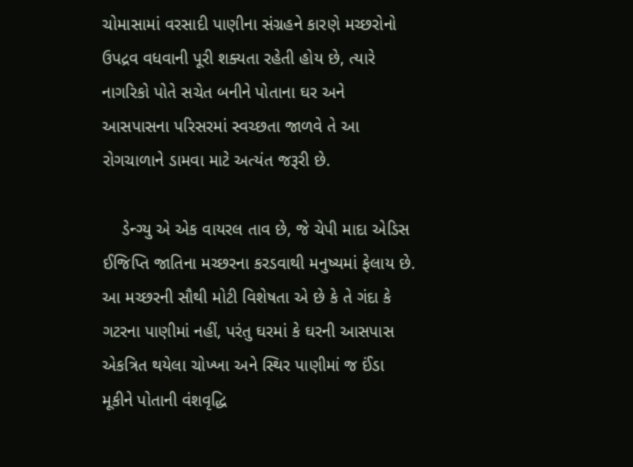ચોમાસામાં વરસાદી પાણીના સંગ્રહને કારણે મચ્છરોનો ઉપદ્રવ વધવાની પૂરી શક્યતા રહેતી હોય છે, ત્યારે નાગરિકો પોતે સચેત બનીને પોતાના ઘર અને આસપાસના પરિસરમાં સ્વચ્છતા જાળવે તે આ રોગચાળાને ડામવા માટે અત્યંત જરૂરી છે.

    ડેન્ગ્યુ એ એક વાયરલ તાવ છે, જે ચેપી માદા એડિસ ઈજિપ્તિ જાતિના મચ્છરના કરડવાથી મનુષ્યમાં ફેલાય છે. આ મચ્છરની સૌથી મોટી વિશેષતા એ છે કે તે ગંદા કે ગટરના પાણીમાં નહીં, પરંતુ ઘરમાં કે ઘરની આસપાસ એકત્રિત થયેલા ચોખ્ખા અને સ્થિર પાણીમાં જ ઈંડા મૂકીને પોતાની વંશવૃદ્ધિ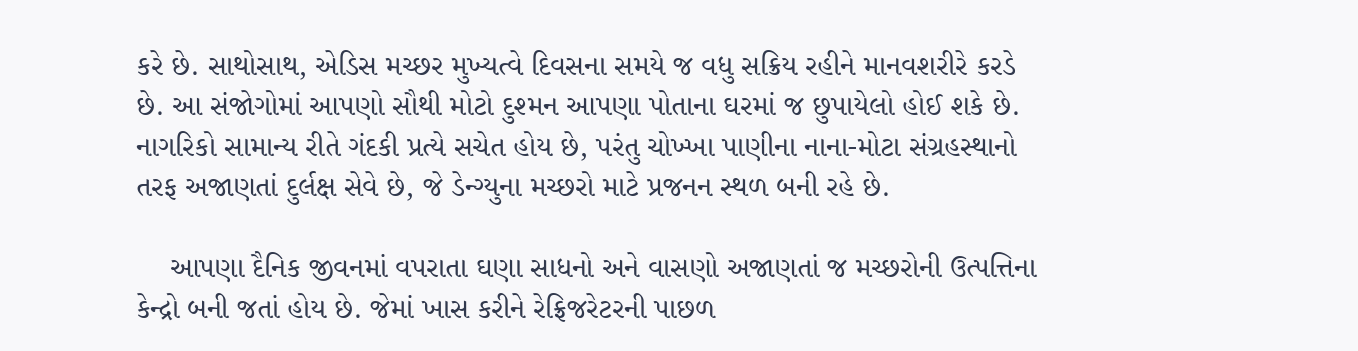કરે છે. સાથોસાથ, એડિસ મચ્છર મુખ્યત્વે દિવસના સમયે જ વધુ સક્રિય રહીને માનવશરીરે કરડે છે. આ સંજોગોમાં આપણો સૌથી મોટો દુશ્મન આપણા પોતાના ઘરમાં જ છુપાયેલો હોઈ શકે છે. નાગરિકો સામાન્ય રીતે ગંદકી પ્રત્યે સચેત હોય છે, પરંતુ ચોખ્ખા પાણીના નાના-મોટા સંગ્રહસ્થાનો તરફ અજાણતાં દુર્લક્ષ સેવે છે, જે ડેન્ગ્યુના મચ્છરો માટે પ્રજનન સ્થળ બની રહે છે.

    આપણા દૈનિક જીવનમાં વપરાતા ઘણા સાધનો અને વાસણો અજાણતાં જ મચ્છરોની ઉત્પત્તિના કેન્દ્રો બની જતાં હોય છે. જેમાં ખાસ કરીને રેફ્રિજરેટરની પાછળ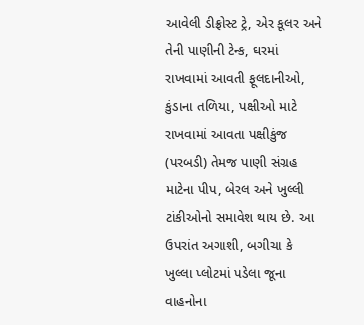આવેલી ડીફ્રોસ્ટ ટ્રે, એર કૂલર અને તેની પાણીની ટેન્ક, ઘરમાં રાખવામાં આવતી ફૂલદાનીઓ, કુંડાના તળિયા, પક્ષીઓ માટે રાખવામાં આવતા પક્ષીકુંજ (પરબડી) તેમજ પાણી સંગ્રહ માટેના પીપ, બેરલ અને ખુલ્લી ટાંકીઓનો સમાવેશ થાય છે. આ ઉપરાંત અગાશી, બગીચા કે ખુલ્લા પ્લોટમાં પડેલા જૂના વાહનોના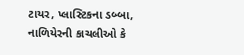ટાયર, પ્લાસ્ટિકના ડબ્બા, નાળિયેરની કાચલીઓ કે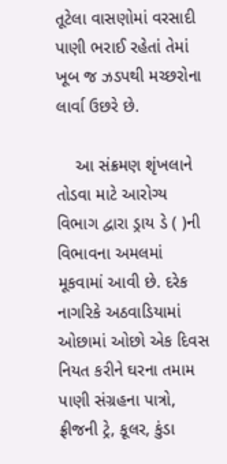તૂટેલા વાસણોમાં વરસાદી પાણી ભરાઈ રહેતાં તેમાં ખૂબ જ ઝડપથી મચ્છરોના લાર્વા ઉછરે છે.

    આ સંક્રમણ શૃંખલાને તોડવા માટે આરોગ્ય વિભાગ દ્વારા ડ્રાય ડે ( )ની વિભાવના અમલમાં મૂકવામાં આવી છે. દરેક નાગરિકે અઠવાડિયામાં ઓછામાં ઓછો એક દિવસ નિયત કરીને ઘરના તમામ પાણી સંગ્રહના પાત્રો, ફ્રીજની ટ્રે, કૂલર, કુંડા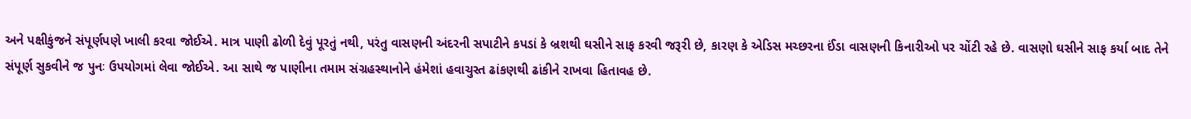અને પક્ષીકુંજને સંપૂર્ણપણે ખાલી કરવા જોઈએ. માત્ર પાણી ઢોળી દેવું પૂરતું નથી, પરંતુ વાસણની અંદરની સપાટીને કપડાં કે બ્રશથી ઘસીને સાફ કરવી જરૂરી છે, કારણ કે એડિસ મચ્છરના ઈંડા વાસણની કિનારીઓ પર ચોંટી રહે છે. વાસણો ઘસીને સાફ કર્યા બાદ તેને સંપૂર્ણ સુકવીને જ પુનઃ ઉપયોગમાં લેવા જોઈએ. આ સાથે જ પાણીના તમામ સંગ્રહસ્થાનોને હંમેશાં હવાચુસ્ત ઢાંકણથી ઢાંકીને રાખવા હિતાવહ છે.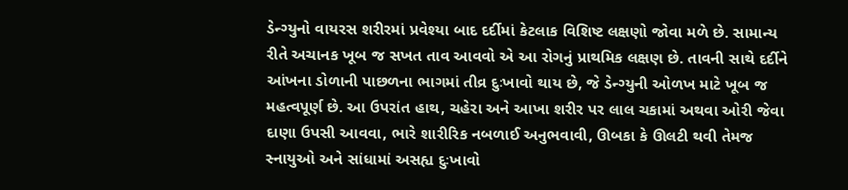ડેન્ગ્યુનો વાયરસ શરીરમાં પ્રવેશ્યા બાદ દર્દીમાં કેટલાક વિશિષ્ટ લક્ષણો જોવા મળે છે. સામાન્ય રીતે અચાનક ખૂબ જ સખત તાવ આવવો એ આ રોગનું પ્રાથમિક લક્ષણ છે. તાવની સાથે દર્દીને આંખના ડોળાની પાછળના ભાગમાં તીવ્ર દુઃખાવો થાય છે, જે ડેન્ગ્યુની ઓળખ માટે ખૂબ જ મહત્વપૂર્ણ છે. આ ઉપરાંત હાથ, ચહેરા અને આખા શરીર પર લાલ ચકામાં અથવા ઓરી જેવા દાણા ઉપસી આવવા, ભારે શારીરિક નબળાઈ અનુભવાવી, ઊબકા કે ઊલટી થવી તેમજ સ્નાયુઓ અને સાંધામાં અસહ્ય દુઃખાવો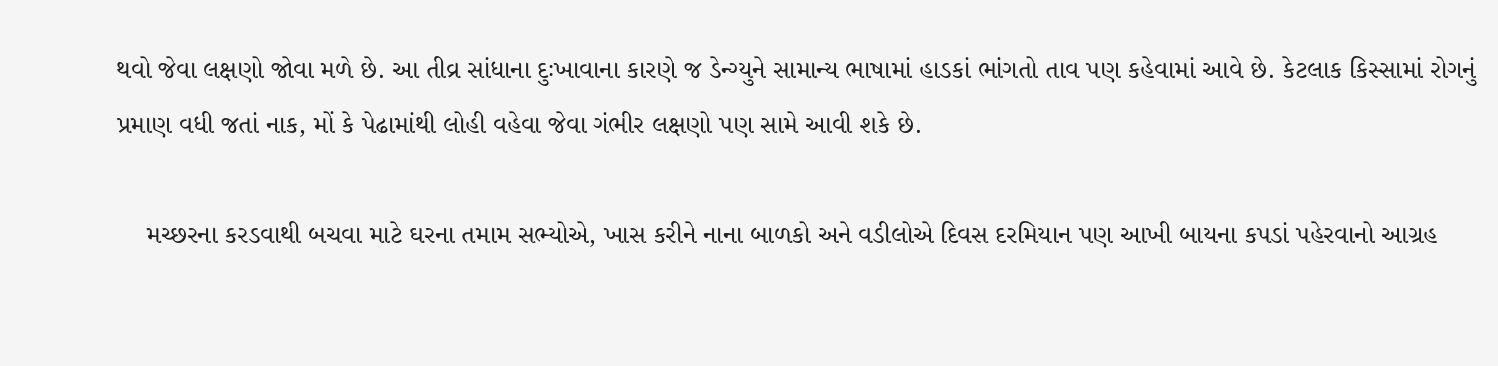થવો જેવા લક્ષણો જોવા મળે છે. આ તીવ્ર સાંધાના દુઃખાવાના કારણે જ ડેન્ગ્યુને સામાન્ય ભાષામાં હાડકાં ભાંગતો તાવ પણ કહેવામાં આવે છે. કેટલાક કિસ્સામાં રોગનું પ્રમાણ વધી જતાં નાક, મોં કે પેઢામાંથી લોહી વહેવા જેવા ગંભીર લક્ષણો પણ સામે આવી શકે છે.

    મચ્છરના કરડવાથી બચવા માટે ઘરના તમામ સભ્યોએ, ખાસ કરીને નાના બાળકો અને વડીલોએ દિવસ દરમિયાન પણ આખી બાયના કપડાં પહેરવાનો આગ્રહ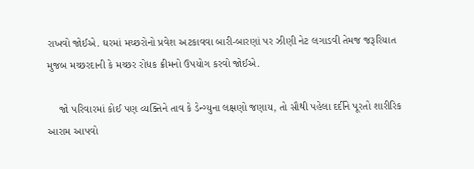રાખવો જોઈએ. ઘરમાં મચ્છરોનો પ્રવેશ અટકાવવા બારી-બારણાં પર ઝીણી નેટ લગાડવી તેમજ જરૂરિયાત મુજબ મચ્છરદાની કે મચ્છર રોધક ક્રીમનો ઉપયોગ કરવો જોઈએ.

    જો પરિવારમાં કોઈ પણ વ્યક્તિને તાવ કે ડેન્ગ્યુના લક્ષણો જણાય, તો સૌથી પહેલા દર્દીને પૂરતો શારીરિક આરામ આપવો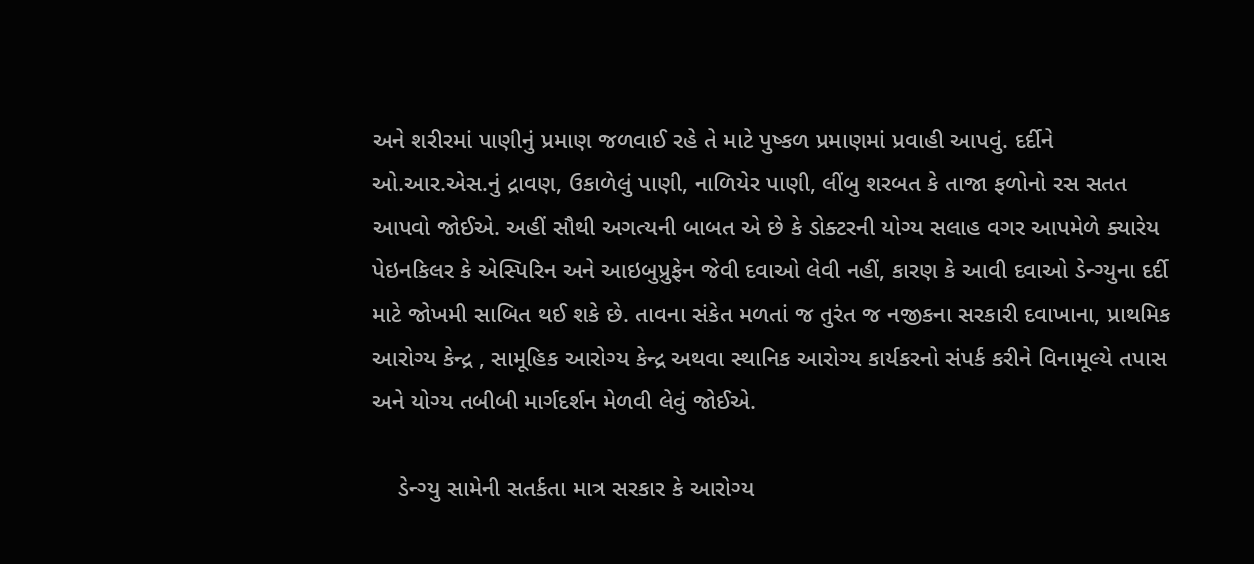અને શરીરમાં પાણીનું પ્રમાણ જળવાઈ રહે તે માટે પુષ્કળ પ્રમાણમાં પ્રવાહી આપવું. દર્દીને ઓ.આર.એસ.નું દ્રાવણ, ઉકાળેલું પાણી, નાળિયેર પાણી, લીંબુ શરબત કે તાજા ફળોનો રસ સતત આપવો જોઈએ. અહીં સૌથી અગત્યની બાબત એ છે કે ડોક્ટરની યોગ્ય સલાહ વગર આપમેળે ક્યારેય પેઇનકિલર કે એસ્પિરિન અને આઇબુપ્રુફેન જેવી દવાઓ લેવી નહીં, કારણ કે આવી દવાઓ ડેન્ગ્યુના દર્દી માટે જોખમી સાબિત થઈ શકે છે. તાવના સંકેત મળતાં જ તુરંત જ નજીકના સરકારી દવાખાના, પ્રાથમિક આરોગ્ય કેન્દ્ર , સામૂહિક આરોગ્ય કેન્દ્ર અથવા સ્થાનિક આરોગ્ય કાર્યકરનો સંપર્ક કરીને વિનામૂલ્યે તપાસ અને યોગ્ય તબીબી માર્ગદર્શન મેળવી લેવું જોઈએ.

    ડેન્ગ્યુ સામેની સતર્કતા માત્ર સરકાર કે આરોગ્ય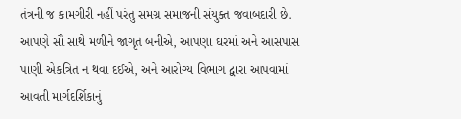તંત્રની જ કામગીરી નહીં પરંતુ સમગ્ર સમાજની સંયુક્ત જવાબદારી છે. આપણે સૌ સાથે મળીને જાગૃત બનીએ, આપણા ઘરમાં અને આસપાસ પાણી એકત્રિત ન થવા દઈએ, અને આરોગ્ય વિભાગ દ્વારા આપવામાં આવતી માર્ગદર્શિકાનું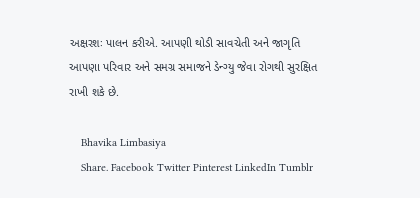અક્ષરશઃ પાલન કરીએ. આપણી થોડી સાવચેતી અને જાગૃતિ આપણા પરિવાર અને સમગ્ર સમાજને ડેન્ગ્યુ જેવા રોગથી સુરક્ષિત રાખી શકે છે.

    Bhavika Limbasiya
    Share. Facebook Twitter Pinterest LinkedIn Tumblr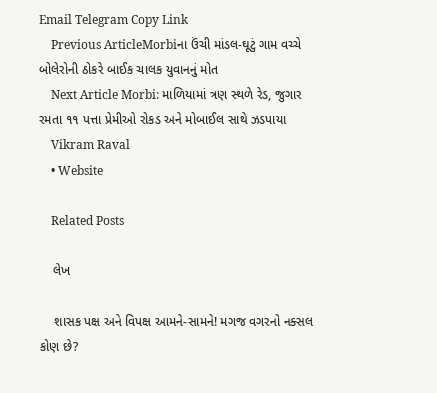Email Telegram Copy Link
    Previous ArticleMorbiના ઉંચી માંડલ-ઘૂટું ગામ વચ્ચે બોલેરોની ઠોકરે બાઈક ચાલક યુવાનનું મોત
    Next Article Morbi: માળિયામાં ત્રણ સ્થળે રેડ, જુગાર રમતા ૧૧ પત્તા પ્રેમીઓ રોકડ અને મોબાઈલ સાથે ઝડપાયા
    Vikram Raval
    • Website

    Related Posts

    લેખ

    શાસક પક્ષ અને વિપક્ષ આમને-સામને! મગજ વગરનો નક્સલ કોણ છે?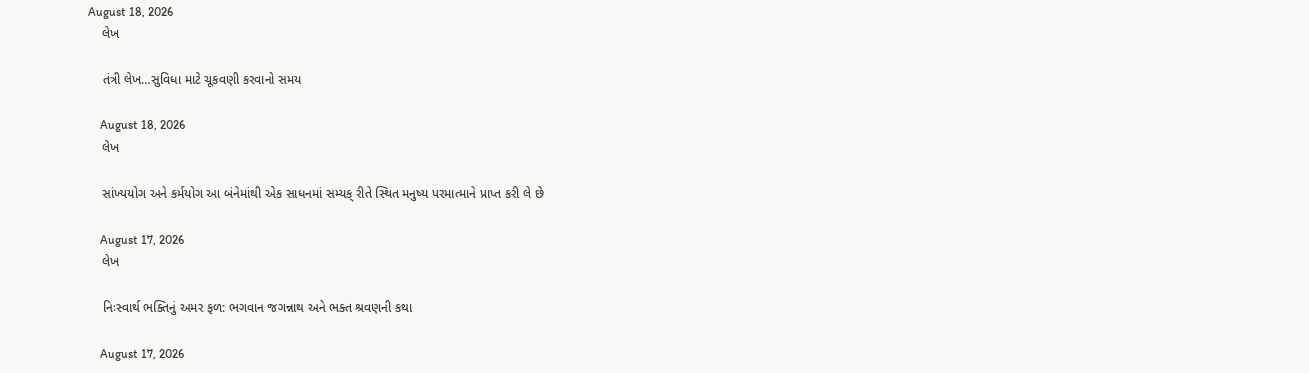August 18, 2026
    લેખ

    તંત્રી લેખ…સુવિધા માટે ચૂકવણી કરવાનો સમય

    August 18, 2026
    લેખ

    સાંખ્યયોગ અને કર્મયોગ આ બંનેમાંથી એક સાધનમાં સમ્યક્ રીતે સ્થિત મનુષ્ય પરમાત્માને પ્રાપ્ત કરી લે છે

    August 17, 2026
    લેખ

    નિઃસ્વાર્થ ભક્તિનું અમર ફળ: ભગવાન જગન્નાથ અને ભક્ત શ્રવણની કથા

    August 17, 2026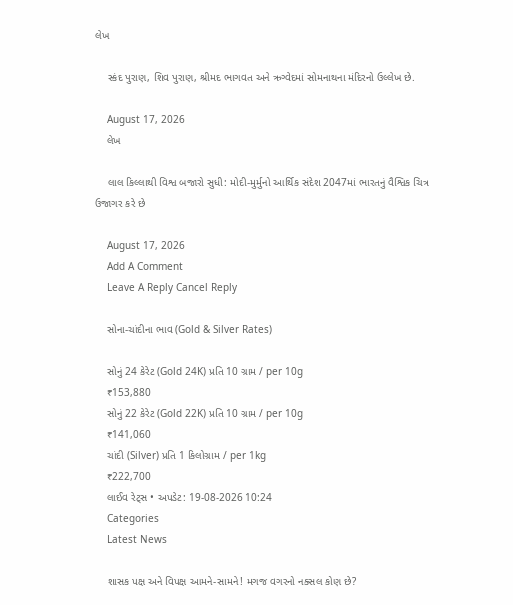લેખ

    સ્કંદ પુરાણ, શિવ પુરાણ, શ્રીમદ ભાગવત અને ઋગ્વેદમાં સોમનાથના મંદિરનો ઉલ્લેખ છે.

    August 17, 2026
    લેખ

    લાલ કિલ્લાથી વિશ્વ બજારો સુધી: મોદી-મુર્મુનો આર્થિક સંદેશ 2047માં ભારતનું વૈશ્વિક ચિત્ર ઉજાગર કરે છે

    August 17, 2026
    Add A Comment
    Leave A Reply Cancel Reply

    સોના-ચાંદીના ભાવ (Gold & Silver Rates)

    સોનું 24 કેરેટ (Gold 24K) પ્રતિ 10 ગ્રામ / per 10g
    ₹153,880
    સોનું 22 કેરેટ (Gold 22K) પ્રતિ 10 ગ્રામ / per 10g
    ₹141,060
    ચાંદી (Silver) પ્રતિ 1 કિલોગ્રામ / per 1kg
    ₹222,700
    લાઈવ રેટ્સ • અપડેટ: 19-08-2026 10:24
    Categories
    Latest News

    શાસક પક્ષ અને વિપક્ષ આમને-સામને! મગજ વગરનો નક્સલ કોણ છે?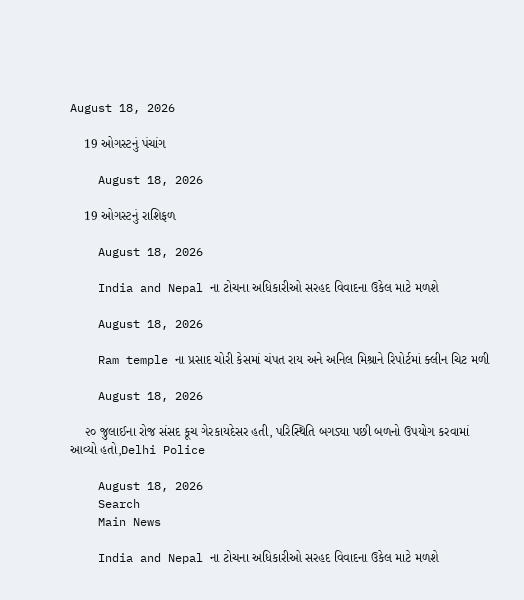August 18, 2026

    19 ઓગસ્ટનું પંચાંગ

    August 18, 2026

    19 ઓગસ્ટનું રાશિફળ

    August 18, 2026

    India and Nepal ના ટોચના અધિકારીઓ સરહદ વિવાદના ઉકેલ માટે મળશે

    August 18, 2026

    Ram temple ના પ્રસાદ ચોરી કેસમાં ચંપત રાય અને અનિલ મિશ્રાને રિપોર્ટમાં ક્લીન ચિટ મળી

    August 18, 2026

    ૨૦ જુલાઈના રોજ સંસદ કૂચ ગેરકાયદેસર હતી, પરિસ્થિતિ બગડ્યા પછી બળનો ઉપયોગ કરવામાં આવ્યો હતો,Delhi Police

    August 18, 2026
    Search
    Main News

    India and Nepal ના ટોચના અધિકારીઓ સરહદ વિવાદના ઉકેલ માટે મળશે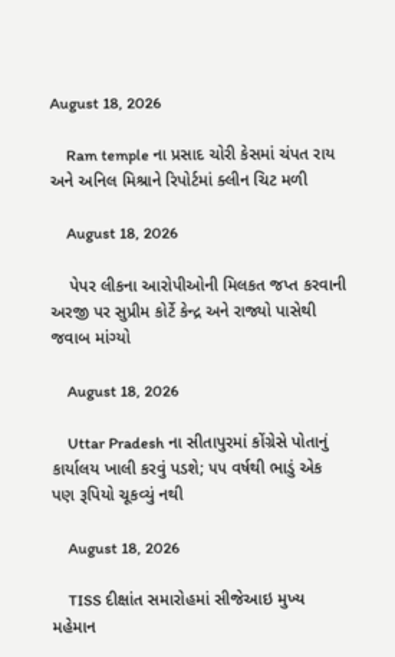August 18, 2026

    Ram temple ના પ્રસાદ ચોરી કેસમાં ચંપત રાય અને અનિલ મિશ્રાને રિપોર્ટમાં ક્લીન ચિટ મળી

    August 18, 2026

    પેપર લીકના આરોપીઓની મિલકત જપ્ત કરવાની અરજી પર સુપ્રીમ કોર્ટે કેન્દ્ર અને રાજ્યો પાસેથી જવાબ માંગ્યો

    August 18, 2026

    Uttar Pradesh ના સીતાપુરમાં કોંગ્રેસે પોતાનું કાર્યાલય ખાલી કરવું પડશે; ૫૫ વર્ષથી ભાડું એક પણ રૂપિયો ચૂકવ્યું નથી

    August 18, 2026

    TISS દીક્ષાંત સમારોહમાં સીજેઆઇ મુખ્ય મહેમાન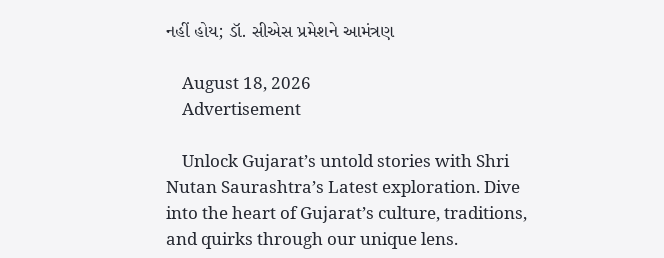નહીં હોય; ડૉ. સીએસ પ્રમેશને આમંત્રણ

    August 18, 2026
    Advertisement

    Unlock Gujarat’s untold stories with Shri Nutan Saurashtra’s Latest exploration. Dive into the heart of Gujarat’s culture, traditions, and quirks through our unique lens.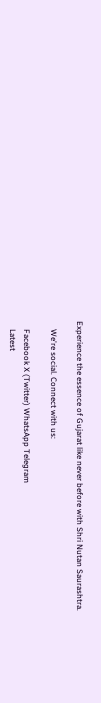Experience the essence of Gujarat like never before with Shri Nutan Saurashtra.

    We're social. Connect with us:

    Facebook X (Twitter) WhatsApp Telegram
    Latest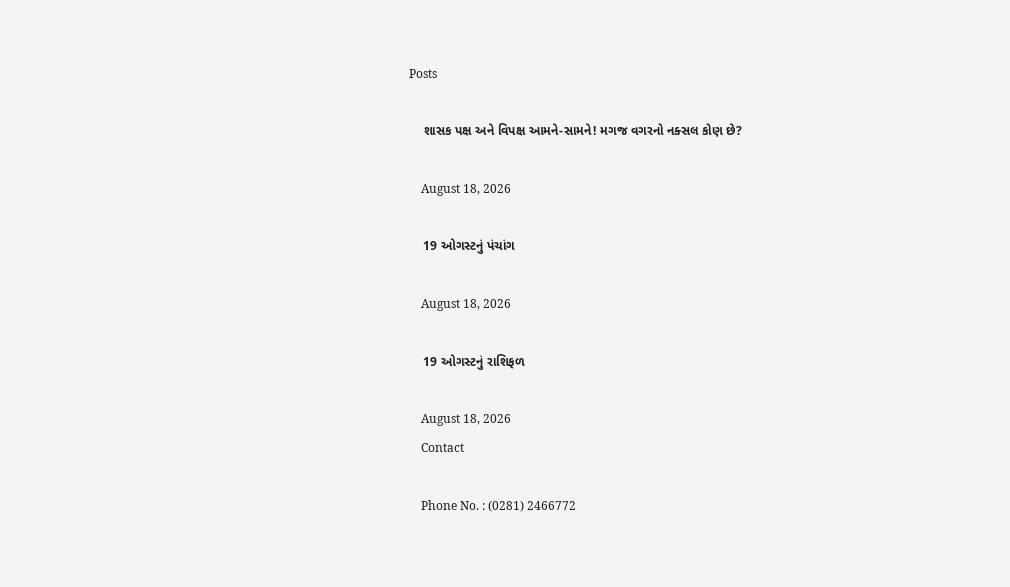Posts

    શાસક પક્ષ અને વિપક્ષ આમને-સામને! મગજ વગરનો નક્સલ કોણ છે?

    August 18, 2026

    19 ઓગસ્ટનું પંચાંગ

    August 18, 2026

    19 ઓગસ્ટનું રાશિફળ

    August 18, 2026
    Contact

    Phone No. : (0281) 2466772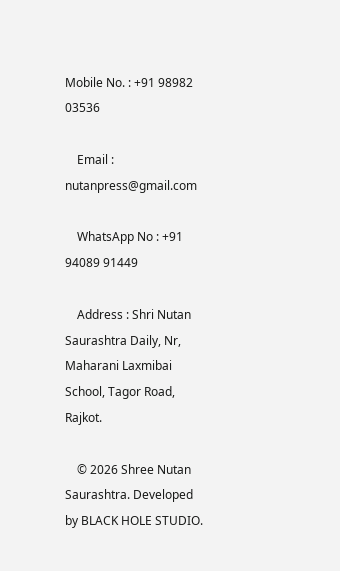Mobile No. : +91 98982 03536

    Email : nutanpress@gmail.com

    WhatsApp No : +91 94089 91449

    Address : Shri Nutan Saurashtra Daily, Nr, Maharani Laxmibai School, Tagor Road, Rajkot.

    © 2026 Shree Nutan Saurashtra. Developed by BLACK HOLE STUDIO.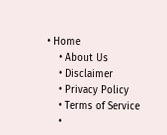• Home
    • About Us
    • Disclaimer
    • Privacy Policy
    • Terms of Service
    •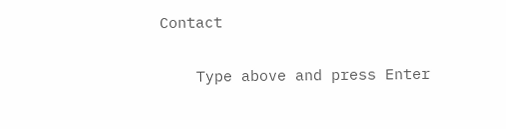Contact

    Type above and press Enter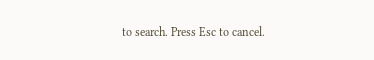to search. Press Esc to cancel.